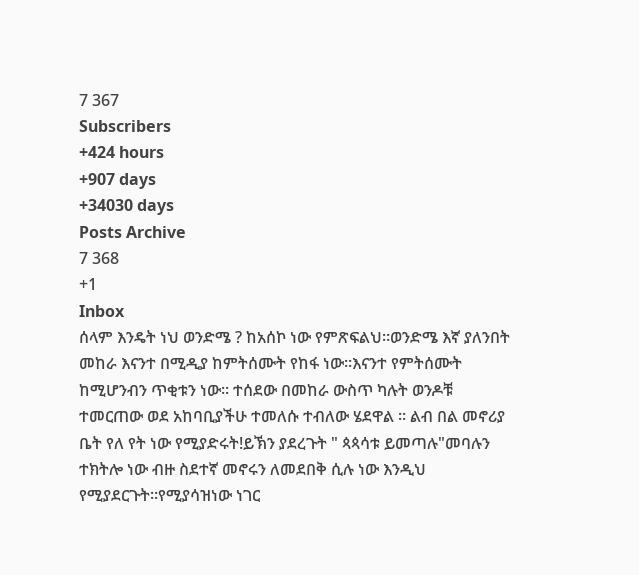7 367
Subscribers
+424 hours
+907 days
+34030 days
Posts Archive
7 368
+1
Inbox
ሰላም እንዴት ነህ ወንድሜ ? ከአሰኮ ነው የምጽፍልህ።ወንድሜ እኛ ያለንበት መከራ እናንተ በሚዲያ ከምትሰሙት የከፋ ነው።እናንተ የምትሰሙት ከሚሆንብን ጥቂቱን ነው። ተሰደው በመከራ ውስጥ ካሉት ወንዶቹ ተመርጠው ወደ አከባቢያችሁ ተመለሱ ተብለው ሄደዋል ። ልብ በል መኖሪያ ቤት የለ የት ነው የሚያድሩት!ይኽን ያደረጉት " ጳጳሳቱ ይመጣሉ"መባሉን ተክትሎ ነው ብዙ ስደተኛ መኖሩን ለመደበቅ ሲሉ ነው እንዲህ የሚያደርጉት።የሚያሳዝነው ነገር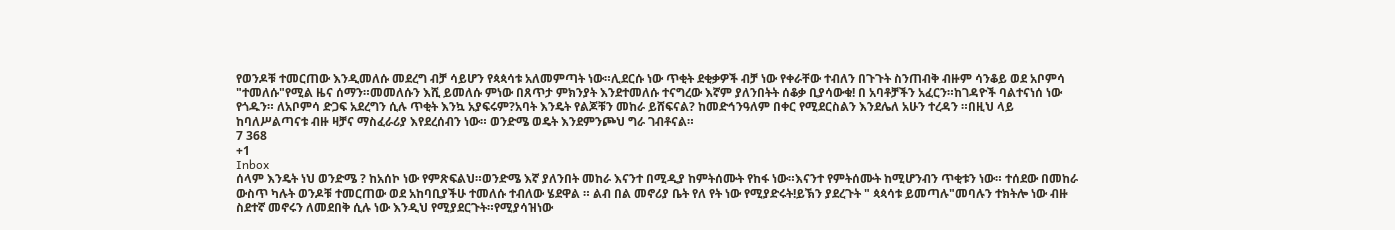የወንዶቹ ተመርጠው እንዲመለሱ መደረግ ብቻ ሳይሆን የጳጳሳቱ አለመምጣት ነው።ሊደርሱ ነው ጥቂት ደቂቃዎች ብቻ ነው የቀራቸው ተብለን በጉጉት ስንጠብቅ ብዙም ሳንቆይ ወደ አቦምሳ "ተመለሱ"የሚል ዜና ሰማን።መመለሱን እሺ ይመለሱ ምነው በጸጥታ ምክንያት እንደተመለሱ ተናግረው እኛም ያለንበትት ሰቆቃ ቢያሳውቁ! በ አባቶቻችን አፈርን።ከገዳዮች ባልተናነሰ ነው የጎዱን። ለአቦምሳ ድጋፍ አደረግን ሲሉ ጥቂት እንኳ አያፍሩም?አባት እንዴት የልጆቹን መከራ ይሸፍናል? ከመድኅንዓለም በቀር የሚደርስልን እንደሌለ አሁን ተረዳን ።በዚህ ላይ ከባለሥልጣናቱ ብዙ ዛቻና ማስፈራሪያ እየደረሰብን ነው። ወንድሜ ወዴት እንደምንጮህ ግራ ገብቶናል።
7 368
+1
Inbox
ሰላም እንዴት ነህ ወንድሜ ? ከአሰኮ ነው የምጽፍልህ።ወንድሜ እኛ ያለንበት መከራ እናንተ በሚዲያ ከምትሰሙት የከፋ ነው።እናንተ የምትሰሙት ከሚሆንብን ጥቂቱን ነው። ተሰደው በመከራ ውስጥ ካሉት ወንዶቹ ተመርጠው ወደ አከባቢያችሁ ተመለሱ ተብለው ሄደዋል ። ልብ በል መኖሪያ ቤት የለ የት ነው የሚያድሩት!ይኽን ያደረጉት " ጳጳሳቱ ይመጣሉ"መባሉን ተክትሎ ነው ብዙ ስደተኛ መኖሩን ለመደበቅ ሲሉ ነው እንዲህ የሚያደርጉት።የሚያሳዝነው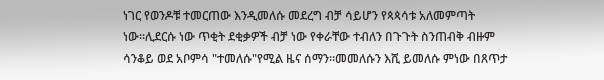ነገር የወንዶቹ ተመርጠው እንዲመለሱ መደረግ ብቻ ሳይሆን የጳጳሳቱ አለመምጣት ነው።ሊደርሱ ነው ጥቂት ደቂቃዎች ብቻ ነው የቀራቸው ተብለን በጉጉት ስንጠብቅ ብዙም ሳንቆይ ወደ አቦምሳ "ተመለሱ"የሚል ዜና ሰማን።መመለሱን እሺ ይመለሱ ምነው በጸጥታ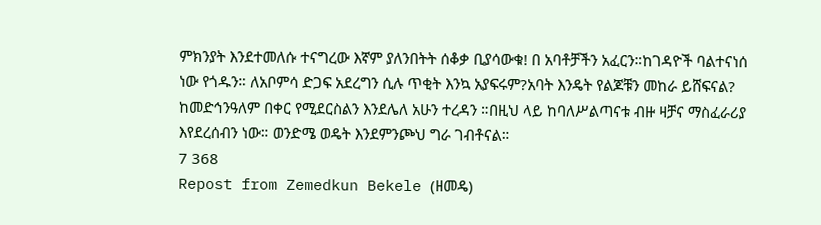ምክንያት እንደተመለሱ ተናግረው እኛም ያለንበትት ሰቆቃ ቢያሳውቁ! በ አባቶቻችን አፈርን።ከገዳዮች ባልተናነሰ ነው የጎዱን። ለአቦምሳ ድጋፍ አደረግን ሲሉ ጥቂት እንኳ አያፍሩም?አባት እንዴት የልጆቹን መከራ ይሸፍናል? ከመድኅንዓለም በቀር የሚደርስልን እንደሌለ አሁን ተረዳን ።በዚህ ላይ ከባለሥልጣናቱ ብዙ ዛቻና ማስፈራሪያ እየደረሰብን ነው። ወንድሜ ወዴት እንደምንጮህ ግራ ገብቶናል።
7 368
Repost from Zemedkun Bekele (ዘመዴ)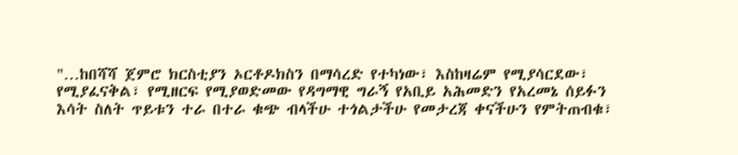"…ከበሻሻ ጀምሮ ክርስቲያን ኦርቶዶክስን በማሳረድ የተካነው፣ እስከዛሬም የሚያሳርደው፣ የሚያፈናቅል፣ የሚዘርፍ የሚያወድመው የዳግማዊ ግራኝ የአቢይ አሕመድን የአረመኔ ሰይፉን እሳት ስለት ጥይቱን ተራ በተራ ቁጭ ብላችሁ ተጎልታችሁ የመታረጃ ቀናችሁን የምትጠብቁ፣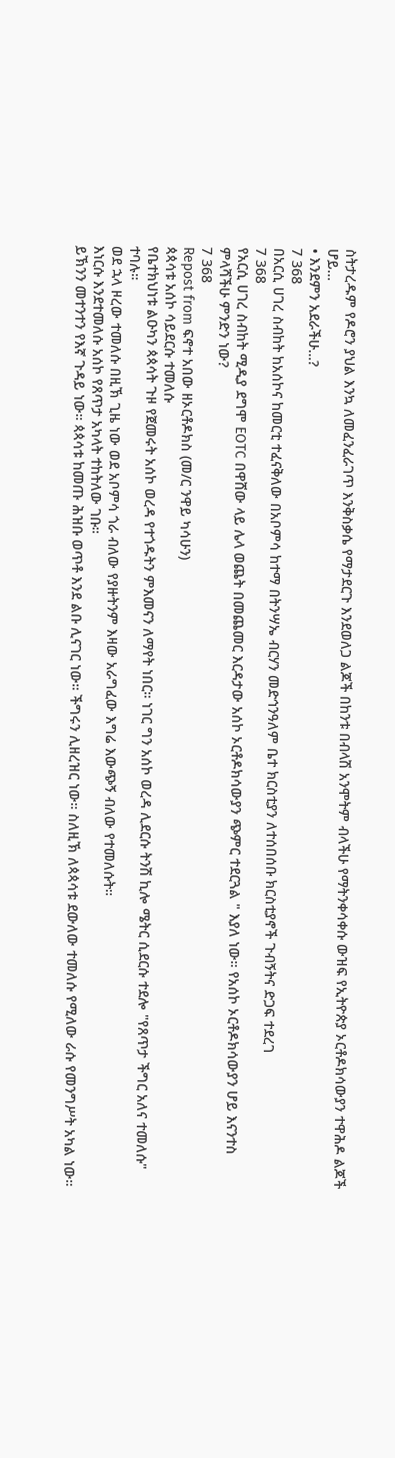ስትታረዱም የዶሮን ያህል እንኳ ለመፈንፈራገጥ እንቅስቃሴ የማታደርጉ እንደወለጋ ልጆች በከንቱ በብላሽ አንሞትም ብላችሁ የማትንቀሳቀሱ ውዝፍ የኢትዮጵያ ኦርቶዶክሳውያን ተዋሕዶ ልጆች ሆይ…
• እንደምን አደራችሁ…?
7 368
በአርሲ ሀገረ ስብከት ከአሰኮና ከመርቲ ተፈናቅለው በአቦምሳ ከተማ በትንሣኤ ብርሃን መድኅንዓለም ቤተ ክርስቲያን ለተሰበሰቡ ክርስቲያኖች ጉብኝትና ድጋፍ ተደረገ
7 368
የአርሲ ሀገረ ስብከት ሚዲያ ደግሞ EOTC በዋሸው ላይ ሌላ ወጨት በመጨመር እርዳታው አሰኮ ኦርቶዶክሳውያን ጭምር ተደርጓል " እያለ ነው። የአሰኮ ኦርቶዶክሳውያን ሆይ እናንተስ ምላሻችሁ ምንድን ነው?
7 368
Repost from ፍኖተ አበው ዘኦርቶዶክስ (መ/ር ንዋይ ካሳሁን)
ጳጳሳቱ አሰኮ ሳይደርሱ ተመለሱ
የቤተክህነቱ ልዑካን ጳጳሳት ጉዞ የጀመሩት አሰኮ ወረዳ የተጎዱትን ምእመናን ለማየት ነበር። ነገር ግን አሰኮ ወረዳ ሊደርሱ ትንሽ ኪሎ ሜትር ሲደርሱ ተደሎ "የጸጥታ ችግር አለና ተመለሱ" ተባሉ።
ወደ ኋላ ዞረው ተመለሱ በዚኽ ጊዜ ነው ወደ አቦምሳ ጎራ ብለው የያዙትንም እዛው አራግፈው እግሬ እውጭኝ ብለው የተመለሱት።
እነርሱ እንደተመለሱ አሰኮ የጸጥታ አካላት ተከትለው ገቡ።
ይኽንን መተንተን የእኛ ጉዳይ ነው። ጳጳሳቱ ከመጡ ሕዝቡ ወጥቶ እንደ ልቡ ሊናገር ነው። ችግሩን ሊዘረዝር ነው። ስለዚኽ ለጳጳሳቱ ደውለው ተመለሱ የሚለው ራሱ የመንግሥት አካል ነው።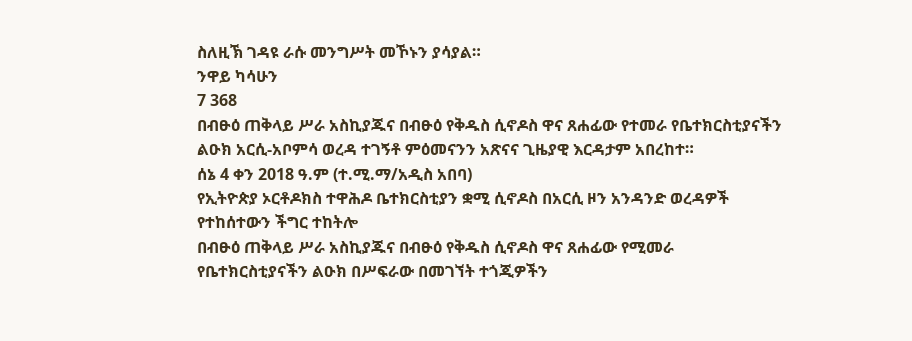ስለዚኽ ገዳዩ ራሱ መንግሥት መኾኑን ያሳያል።
ንዋይ ካሳሁን
7 368
በብፁዕ ጠቅላይ ሥራ አስኪያጁና በብፁዕ የቅዱስ ሲኖዶስ ዋና ጸሐፊው የተመራ የቤተክርስቲያናችን ልዑክ አርሲ-አቦምሳ ወረዳ ተገኝቶ ምዕመናንን አጽናና ጊዜያዊ እርዳታም አበረከተ።
ሰኔ 4 ቀን 2018 ዓ.ም (ተ.ሚ.ማ/አዲስ አበባ)
የኢትዮጵያ ኦርቶዶክስ ተዋሕዶ ቤተክርስቲያን ቋሚ ሲኖዶስ በአርሲ ዞን አንዳንድ ወረዳዎች የተከሰተውን ችግር ተከትሎ
በብፁዕ ጠቅላይ ሥራ አስኪያጁና በብፁዕ የቅዱስ ሲኖዶስ ዋና ጸሐፊው የሚመራ የቤተክርስቲያናችን ልዑክ በሥፍራው በመገኘት ተጎጂዎችን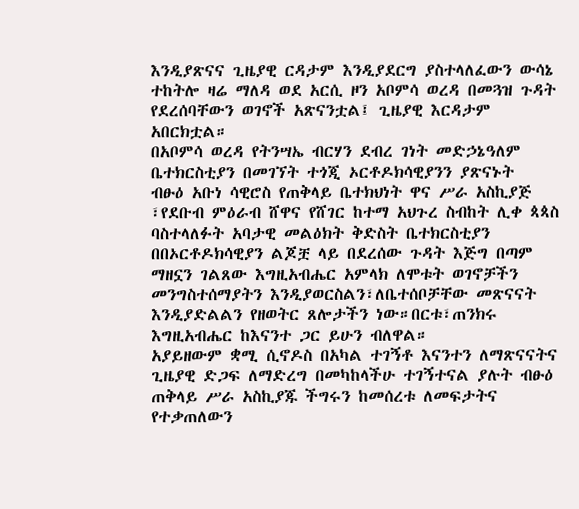እንዲያጽናና ጊዜያዊ ርዳታም እንዲያደርግ ያስተላለፈውን ውሳኔ ተከትሎ ዛሬ ማለዳ ወደ አርሲ ዞን አቦምሳ ወረዳ በመጓዝ ጉዳት የደረሰባቸውን ወገኖች አጽናንቷል፤ ጊዜያዊ እርዳታም አበርክቷል።
በአቦምሳ ወረዳ የትንሣኤ ብርሃን ደብረ ገነት መድኃኔዓለም ቤተክርስቲያን በመገኘት ተጎጂ ኦርቶዶክሳዊያንን ያጽናኑት
ብፁዕ አቡነ ሳዊሮስ የጠቅላይ ቤተክህነት ዋና ሥራ አስኪያጅ ፣የደቡብ ምዕራብ ሸዋና የሸገር ከተማ አህጉረ ስብከት ሊቀ ጳጳስ ባስተላለፉት አባታዊ መልዕክት ቅድስት ቤተክርስቲያን በበኦርቶዶክሳዊያን ልጆቿ ላይ በደረሰው ጉዳት እጅግ በጣም ማዘኗን ገልጸው እግዚአብሔር አምላክ ለሞቱት ወገኖቻችን መንግስተሰማያትን እንዲያወርስልን፣ለቤተሰቦቻቸው መጽናናት እንዲያድልልን የዘወትር ጸሎታችን ነው።በርቱ፣ጠንክሩ እግዚአብሔር ከእናንተ ጋር ይሁን ብለዋል።
አያይዘውም ቋሚ ሲኖዶስ በአካል ተገኝቶ እናንተን ለማጽናናትና ጊዜያዊ ድጋፍ ለማድረግ በመካከላችሁ ተገኝተናል ያሉት ብፁዕ ጠቅላይ ሥራ አስኪያጁ ችግሩን ከመሰረቱ ለመፍታትና የተቃጠለውን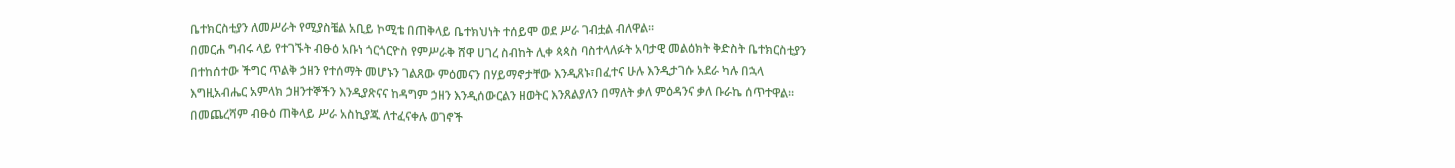ቤተክርስቲያን ለመሥራት የሚያስቼል አቢይ ኮሚቴ በጠቅላይ ቤተክህነት ተሰይሞ ወደ ሥራ ገብቷል ብለዋል።
በመርሐ ግብሩ ላይ የተገኙት ብፁዕ አቡነ ጎርጎርዮስ የምሥራቅ ሸዋ ሀገረ ስብከት ሊቀ ጳጳስ ባስተላለፉት አባታዊ መልዕክት ቅድስት ቤተክርስቲያን በተከሰተው ችግር ጥልቅ ኃዘን የተሰማት መሆኑን ገልጸው ምዕመናን በሃይማኖታቸው እንዲጸኑ፣በፈተና ሁሉ እንዲታገሱ አደራ ካሉ በኋላ እግዚአብሔር አምላክ ኃዘንተኞችን እንዲያጽናና ከዳግም ኃዘን እንዲሰውርልን ዘወትር እንጸልያለን በማለት ቃለ ምዕዳንና ቃለ ቡራኬ ሰጥተዋል።
በመጨረሻም ብፁዕ ጠቅላይ ሥራ አስኪያጁ ለተፈናቀሉ ወገኖች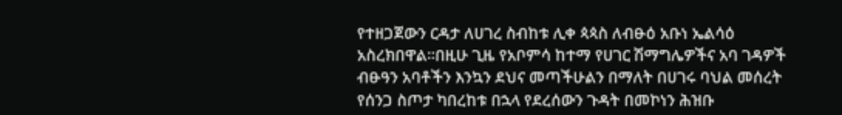የተዘጋጀውን ርዳታ ለሀገረ ስብከቱ ሊቀ ጳጳስ ለብፁዕ አቡነ ኤልሳዕ አስረክበዋል።በዚሁ ጊዜ የአቦምሳ ከተማ የሀገር ሽማግሌዎችና አባ ገዳዎች ብፁዓን አባቶችን እንኳን ደህና መጣችሁልን በማለት በሀገሩ ባህል መሰረት የሰንጋ ስጦታ ካበረከቱ በኋላ የደረሰውን ጉዳት በመኮነን ሕዝቡ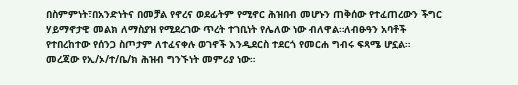በስምምነት፣በአንድነትና በመቻል የኖረና ወደፊትም የሚኖር ሕዝበብ መሆኑን ጠቅሰው የተፈጠረውን ችግር ሃይማኖታዊ መልክ ለማስያዝ የሚደረገው ጥረት ተገቢነት የሌለው ነው ብለዋል።ለብፁዓን አባቶች የተበረከተው የሰንጋ ስጦታም ለተፈናቀሉ ወገኖች እንዲደርስ ተደርጎ የመርሐ ግብሩ ፍጻሜ ሆኗል።
መረጃው የኢ/ኦ/ተ/ቤ/ክ ሕዝብ ግንኙነት መምሪያ ነው።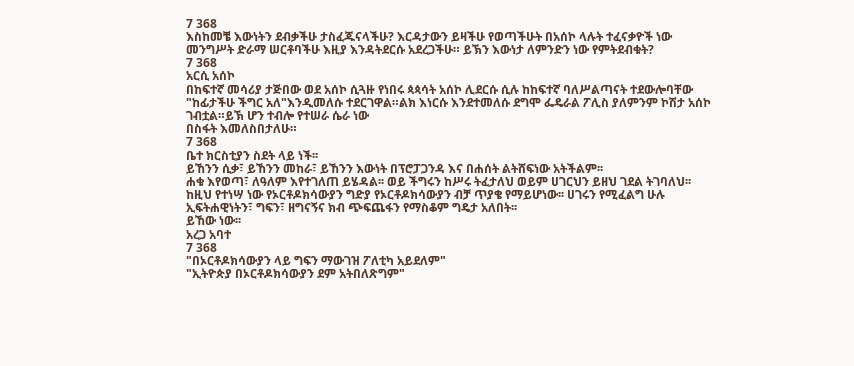7 368
እስከመቼ እውነትን ደብቃችሁ ታስፈጁናላችሁ? እርዳታውን ይዛችሁ የወጣችሁት በአሰኮ ላሉት ተፈናቃዮች ነው መንግሥት ድራማ ሠርቶባችሁ እዚያ እንዳትደርሱ አደረጋችሁ። ይኽን እውነታ ለምንድን ነው የምትደብቁት?
7 368
አርሲ አሰኮ
በከፍተኛ መሳሪያ ታጅበው ወደ አሰኮ ሲጓዙ የነበሩ ጳጳሳት አሰኮ ሊደርሱ ሲሉ ከከፍተኛ ባለሥልጣናት ተደውሎባቸው "ከፊታችሁ ችግር አለ"እንዲመለሱ ተደርገዋል።ልክ እነርሱ እንደተመለሱ ደግሞ ፌዴራል ፖሊስ ያለምንም ኮሽታ አሰኮ ገብቷል።ይኽ ሆን ተብሎ የተሠራ ሴራ ነው
በስፋት እመለስበታለሁ።
7 368
ቤተ ክርስቲያን ስደት ላይ ነች፡፡
ይኸንን ሲቃ፣ ይኸንን መከራ፣ ይኸንን እውነት በፕሮፓጋንዳ እና በሐሰት ልትሸፍነው አትችልም፡፡
ሐቁ እየወጣ፣ ለዓለም እየተገለጠ ይሄዳል፡፡ ወይ ችግሩን ከሥሩ ትፈታለህ ወይም ሀገርህን ይዘህ ገደል ትገባለህ፡፡ ከዚህ የተነሣ ነው የኦርቶዶክሳውያን ግድያ የኦርቶዶክሳውያን ብቻ ጥያቄ የማይሆነው፡፡ ሀገሩን የሚፈልግ ሁሉ ኢፍትሐዊነትን፣ ግፍን፣ ዘግናኝና ክብ ጭፍጨፋን የማስቆም ግዴታ አለበት፡፡
ይኸው ነው፡፡
አረጋ አባተ
7 368
"በኦርቶዶክሳውያን ላይ ግፍን ማውገዝ ፖለቲካ አይደለም"
"ኢትዮጵያ በኦርቶዶክሳውያን ደም አትበለጽግም"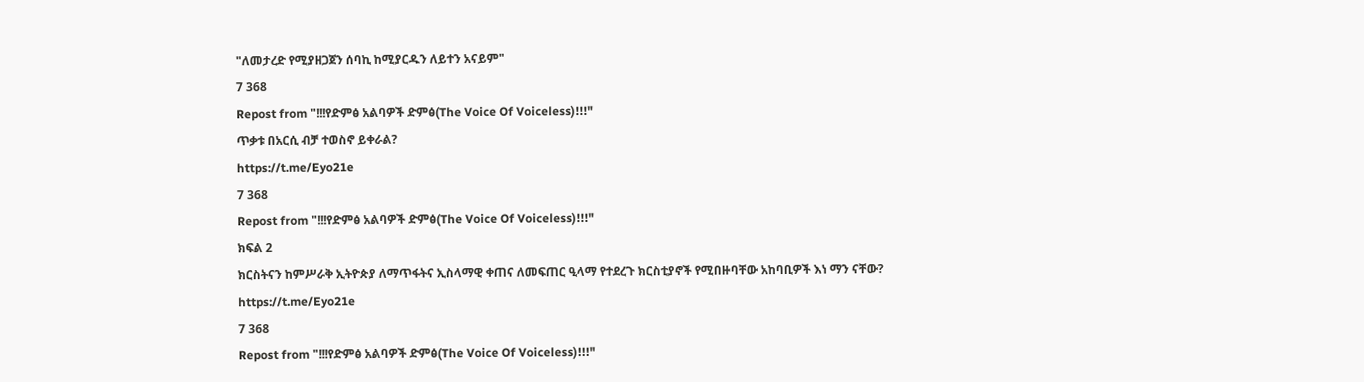"ለመታረድ የሚያዘጋጀን ሰባኪ ከሚያርዱን ለይተን አናይም"
7 368
Repost from "!!!የድምፅ አልባዎች ድምፅ(The Voice Of Voiceless)!!!"
ጥቃቱ በአርሲ ብቻ ተወስኖ ይቀራል?
https://t.me/Eyo21e
7 368
Repost from "!!!የድምፅ አልባዎች ድምፅ(The Voice Of Voiceless)!!!"
ክፍል 2
ክርስትናን ከምሥራቅ ኢትዮጵያ ለማጥፋትና ኢስላማዊ ቀጠና ለመፍጠር ዒላማ የተደረጉ ክርስቲያኖች የሚበዙባቸው አከባቢዎች እነ ማን ናቸው?
https://t.me/Eyo21e
7 368
Repost from "!!!የድምፅ አልባዎች ድምፅ(The Voice Of Voiceless)!!!"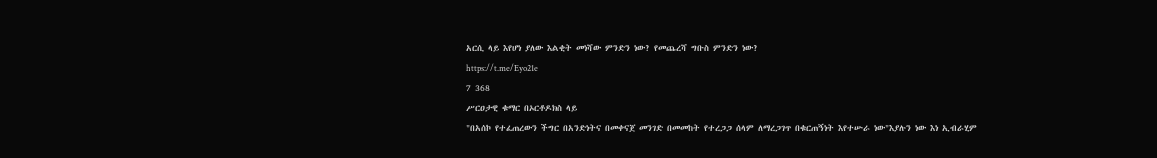አርሲ ላይ እየሆነ ያለው እልቂት መነሻው ምንድን ነው? የመጨረሻ ግቡስ ምንድን ነው?
https://t.me/Eyo21e
7 368
ሥርዐታዊ ቁማር በኦርቶዶክስ ላይ
"በአሰኮ የተፈጠረውን ችግር በአንድነትና በመቀናጀ መንገድ በመመከት የተረጋጋ ሰላም ለማረጋገጥ በቁርጠኝነት እየተሡራ ነው"እያሉን ነው እነ ኢብራሂም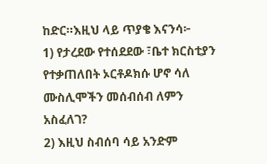ከድር።እዚህ ላይ ጥያቄ እናንሳ፦
1) የታረደው የተሰደደው ፣ቤተ ክርስቲያን የተቃጠለበት ኦርቶዶክሱ ሆኖ ሳለ ሙስሊሞችን መሰብሰብ ለምን አስፈለገ?
2) እዚህ ስብሰባ ሳይ አንድም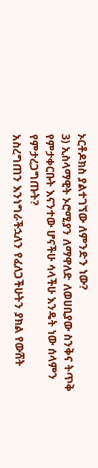ኦርቶዶክስ ያልተገኘው ለምንድን ነው?
3) ኢስላማዊት ኦሮሚያን ለማዋለድ ለወሀቢያው ስንቅና ትጥቅ የምታቀርቡት እናንተው ሆናችሁ ሳላችሁ እንዴት ነው ሰላምን የምታረጋግጡት?
አስረግጠን እንነግራችኋለን የፈለጋችሁትን ያክል የውሸት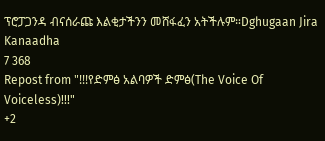ፕሮፓጋንዳ ብናሰራጩ እልቂታችንን መሸፋፈን አትችሉም።Dghugaan Jira Kanaadha
7 368
Repost from "!!!የድምፅ አልባዎች ድምፅ(The Voice Of Voiceless)!!!"
+2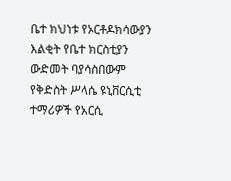ቤተ ክህነቱ የኦርቶዶክሳውያን እልቂት የቤተ ክርስቲያን ውድመት ባያሳስበውም የቅድስት ሥላሴ ዩኒቨርሲቲ ተማሪዎች የአርሲ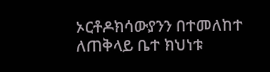ኦርቶዶክሳውያንን በተመለከተ ለጠቅላይ ቤተ ክህነቱ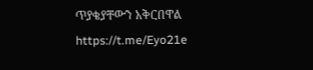ጥያቄያቸውን አቅርበዋል
https://t.me/Eyo21e